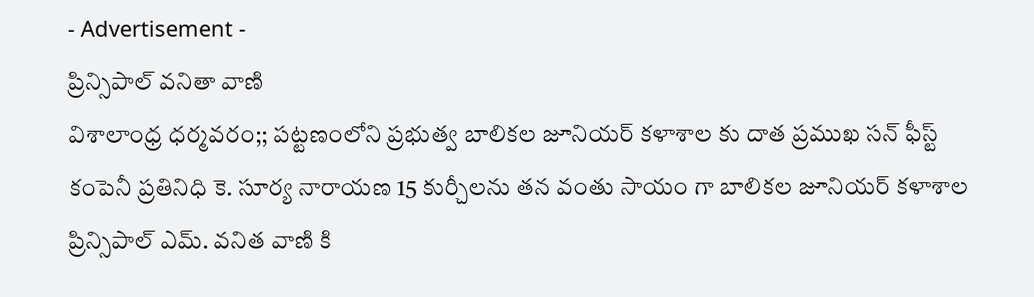- Advertisement -
ప్రిన్సిపాల్ వనితా వాణి
విశాలాంధ్ర ధర్మవరం;; పట్టణంలోని ప్రభుత్వ బాలికల జూనియర్ కళాశాల కు దాత ప్రముఖ సన్ ఫీస్ట్ కంపెనీ ప్రతినిధి కె. సూర్య నారాయణ 15 కుర్చీలను తన వంతు సాయం గా బాలికల జూనియర్ కళాశాల ప్రిన్సిపాల్ ఎమ్. వనిత వాణి కి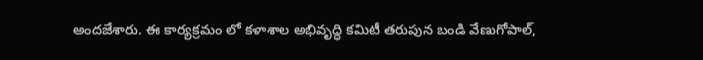అందజేశారు. ఈ కార్యక్రమం లో కళాశాల అభివృద్ధి కమిటీ తరుపున బండి వేణుగోపాల్,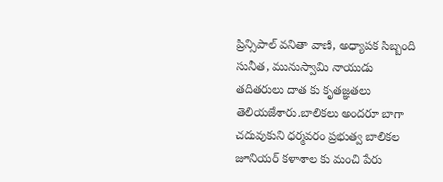ప్రిన్సిపాల్ వనితా వాణి, అధ్యాపక సిబ్బంది సునీత, మునుస్వామి నాయుడు తదితరులు దాత కు కృతజ్ఞతలు తెలియజేశారు.బాలికలు అందరూ బాగా చదువుకుని ధర్మవరం ప్రభుత్వ బాలికల జూనియర్ కళాశాల కు మంచి పేరు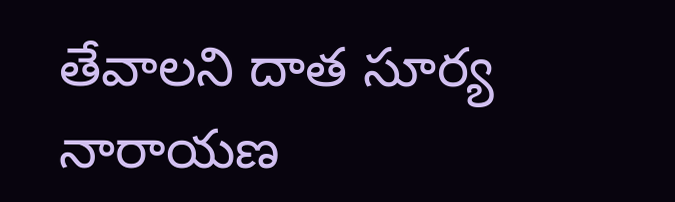తేవాలని దాత సూర్య నారాయణ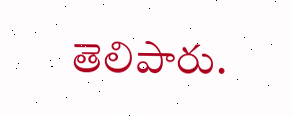తెలిపారు.